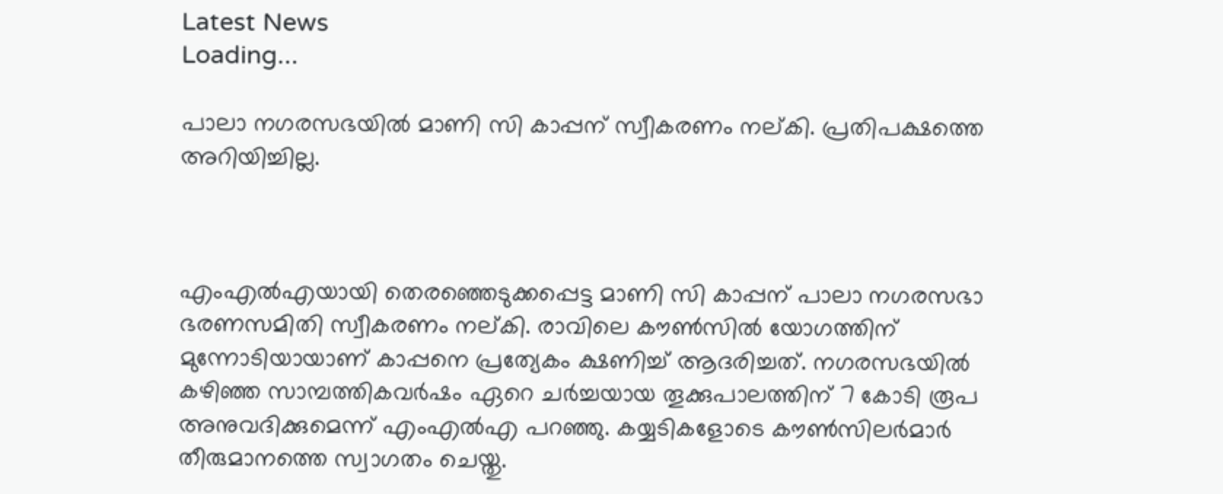Latest News
Loading...

പാലാ നഗരസഭയില്‍ മാണി സി കാപ്പന് സ്വീകരണം നല്കി. പ്രതിപക്ഷത്തെ അറിയിച്ചില്ല.



എംഎല്‍എയായി തെരഞ്ഞെടുക്കപ്പെട്ട മാണി സി കാപ്പന് പാലാ നഗരസഭാ ഭരണസമിതി സ്വീകരണം നല്കി. രാവിലെ കൗണ്‍സില്‍ യോഗത്തിന് മുന്നോടിയായാണ് കാപ്പനെ പ്രത്യേകം ക്ഷണിച്ച് ആദരിച്ചത്. നഗരസഭയില്‍ കഴിഞ്ഞ സാമ്പത്തികവര്‍ഷം ഏറെ ചര്‍ച്ചയായ തൂക്കുപാലത്തിന് 7 കോടി രൂപ അനുവദിക്കുമെന്ന് എംഎല്‍എ പറഞ്ഞു. കയ്യടികളോടെ കൗണ്‍സിലര്‍മാര്‍ തീരുമാനത്തെ സ്വാഗതം ചെയ്തു.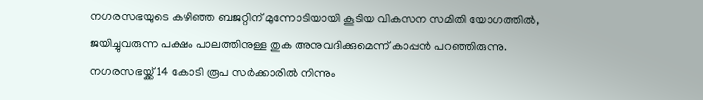നഗരസഭയുടെ കഴിഞ്ഞ ബജറ്റിന് മുന്നോടിയായി കൂടിയ വികസന സമിതി യോഗത്തില്‍, ജയിച്ചുവരുന്ന പക്ഷം പാലത്തിനുള്ള തുക അനുവദിക്കുമെന്ന് കാപ്പന്‍ പറഞ്ഞിരുന്നു. നഗരസഭയ്ക്ക് 14 കോടി രൂപ സര്‍ക്കാരില്‍ നിന്നും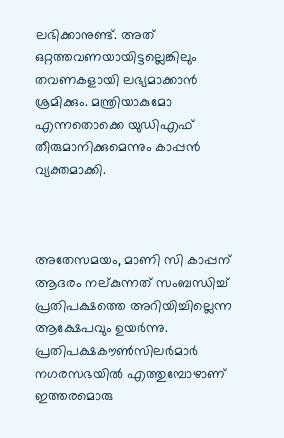ലഭിക്കാനുണ്ട്. അത് ഒറ്റത്തവണയായിട്ടല്ലെങ്കിലും തവണകളായി ലഭ്യമാക്കാന്‍ ശ്രമിക്കും. മന്ത്രിയാകുമോ എന്നതൊക്കെ യുഡിഎഫ് തീരുമാനിക്കുമെന്നും കാപ്പന്‍ വ്യക്തമാക്കി.



അതേസമയം, മാണി സി കാപ്പന് ആദരം നല്കുന്നത് സംബന്ധിച്ച് പ്രതിപക്ഷത്തെ അറിയിച്ചില്ലെന്ന ആക്ഷേപവും ഉയര്‍ന്നു. പ്രതിപക്ഷകൗണ്‍സിലര്‍മാര്‍ നഗരസഭയില്‍ എത്തുമ്പോഴാണ് ഇത്തരമൊരു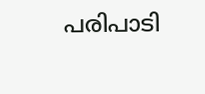പരിപാടി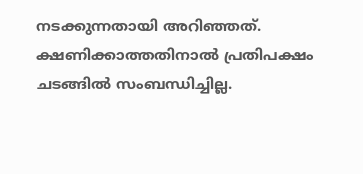നടക്കുന്നതായി അറിഞ്ഞത്. ക്ഷണിക്കാത്തതിനാല്‍ പ്രതിപക്ഷം ചടങ്ങില്‍ സംബന്ധിച്ചില്ല.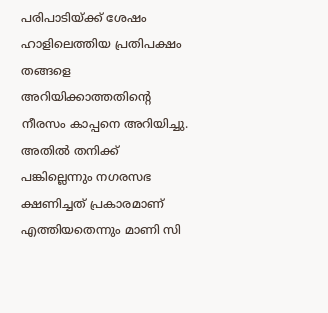പരിപാടിയ്ക്ക് ശേഷം ഹാളിലെത്തിയ പ്രതിപക്ഷം തങ്ങളെ അറിയിക്കാത്തതിന്റെ നീരസം കാപ്പനെ അറിയിച്ചു. അതില്‍ തനിക്ക് പങ്കില്ലെന്നും നഗരസഭ ക്ഷണിച്ചത് പ്രകാരമാണ് എത്തിയതെന്നും മാണി സി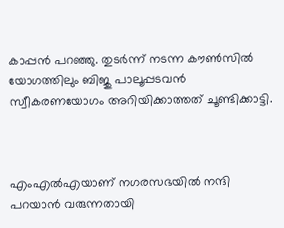കാപ്പന്‍ പറഞ്ഞു. തുടര്‍ന്ന് നടന്ന കൗണ്‍സില്‍ യോഗത്തിലും ബിജു പാലൂപ്പടവന്‍ സ്വീകരണയോഗം അറിയിക്കാത്തത് ചൂണ്ടിക്കാട്ടി.



എംഎല്‍എയാണ് നഗരസഭയില്‍ നന്ദി പറയാന്‍ വരുന്നതായി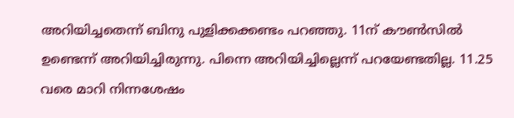അറിയിച്ചതെന്ന് ബിനു പുളിക്കക്കണ്ടം പറഞ്ഞു. 11ന് കൗണ്‍സില്‍ ഉണ്ടെന്ന് അറിയിച്ചിരുന്നു. പിന്നെ അറിയിച്ചില്ലെന്ന് പറയേണ്ടതില്ല. 11.25 വരെ മാറി നിന്നശേഷം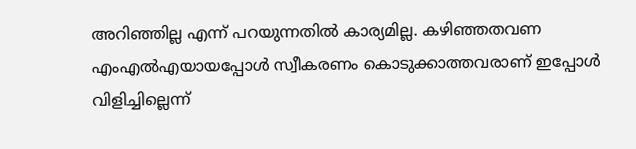അറിഞ്ഞില്ല എന്ന് പറയുന്നതില്‍ കാര്യമില്ല. കഴിഞ്ഞതവണ എംഎല്‍എയായപ്പോള്‍ സ്വീകരണം കൊടുക്കാത്തവരാണ് ഇപ്പോള്‍ വിളിച്ചില്ലെന്ന്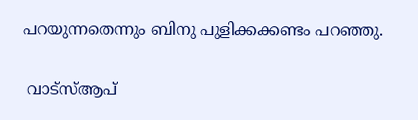പറയുന്നതെന്നും ബിനു പുളിക്കക്കണ്ടം പറഞ്ഞു.


 വാട്‌സ്ആപ്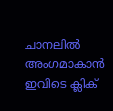ചാനലില്‍ അംഗമാകാന്‍ ഇവിടെ ക്ലിക്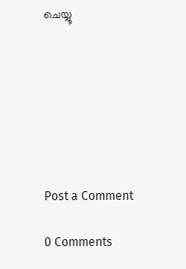ചെയ്യൂ







Post a Comment

0 Comments